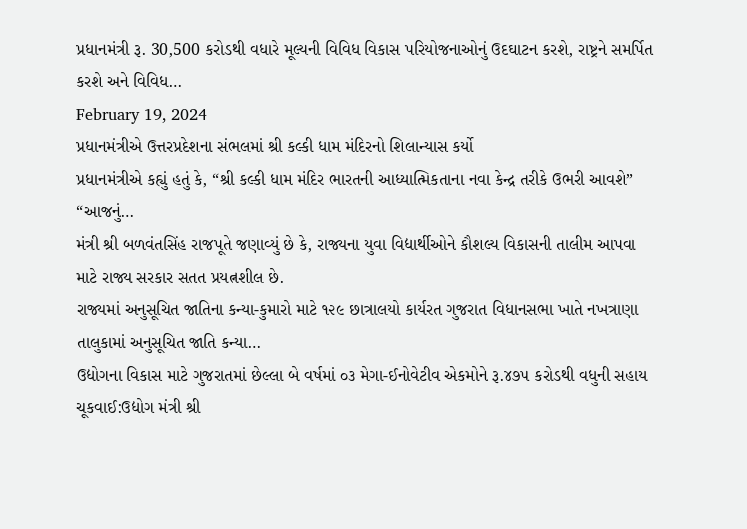પ્રધાનમંત્રી રૂ. 30,500 કરોડથી વધારે મૂલ્યની વિવિધ વિકાસ પરિયોજનાઓનું ઉદઘાટન કરશે, રાષ્ટ્રને સમર્પિત કરશે અને વિવિધ…
February 19, 2024
પ્રધાનમંત્રીએ ઉત્તરપ્રદેશના સંભલમાં શ્રી કલ્કી ધામ મંદિરનો શિલાન્યાસ કર્યો
પ્રધાનમંત્રીએ કહ્યું હતું કે, “શ્રી કલ્કી ધામ મંદિર ભારતની આધ્યાત્મિકતાના નવા કેન્દ્ર તરીકે ઉભરી આવશે” “આજનું…
મંત્રી શ્રી બળવંતસિંહ રાજપૂતે જણાવ્યું છે કે, રાજ્યના યુવા વિદ્યાર્થીઓને કૌશલ્ય વિકાસની તાલીમ આપવા માટે રાજ્ય સરકાર સતત પ્રયત્નશીલ છે.
રાજ્યમાં અનુસૂચિત જાતિના કન્યા-કુમારો માટે ૧૨૯ છાત્રાલયો કાર્યરત ગુજરાત વિધાનસભા ખાતે નખત્રાણા તાલુકામાં અનુસૂચિત જાતિ કન્યા…
ઉદ્યોગના વિકાસ માટે ગુજરાતમાં છેલ્લા બે વર્ષમાં ૦૩ મેગા-ઈનોવેટીવ એકમોને રૂ.૪૭૫ કરોડથી વધુની સહાય ચૂકવાઈ:ઉદ્યોગ મંત્રી શ્રી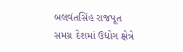બલવંતસિંહ રાજપૂત
સમગ્ર દેશમાં ઉદ્યોગ ક્ષેત્રે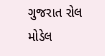ગુજરાત રોલ મોડેલ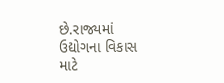છે.રાજ્યમાં ઉદ્યોગના વિકાસ માટે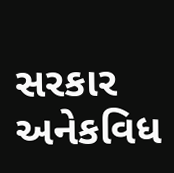સરકાર અનેકવિધ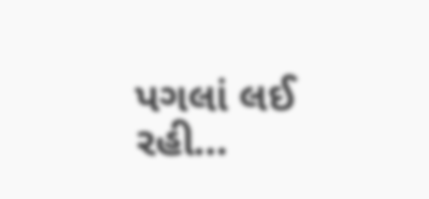પગલાં લઈ રહી…